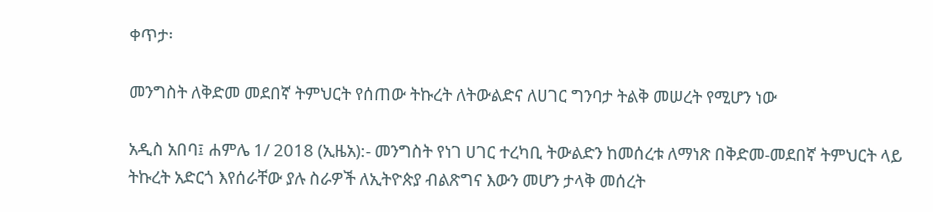ቀጥታ፡

መንግስት ለቅድመ መደበኛ ትምህርት የሰጠው ትኩረት ለትውልድና ለሀገር ግንባታ ትልቅ መሠረት የሚሆን ነው

አዲስ አበባ፤ ሐምሌ 1/ 2018 (ኢዜአ):- መንግስት የነገ ሀገር ተረካቢ ትውልድን ከመሰረቱ ለማነጽ በቅድመ-መደበኛ ትምህርት ላይ ትኩረት አድርጎ እየሰራቸው ያሉ ስራዎች ለኢትዮጵያ ብልጽግና እውን መሆን ታላቅ መሰረት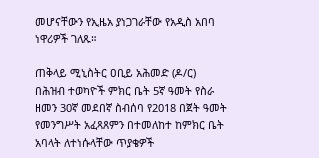መሆናቸውን የኢዜአ ያነጋገራቸው የአዲስ አበባ ነዋሪዎች ገለጹ።

ጠቅላይ ሚኒስትር ዐቢይ አሕመድ (ዶ/ር) በሕዝብ ተወካዮች ምክር ቤት 5ኛ ዓመት የስራ ዘመን 30ኛ መደበኛ ስብሰባ የ2018 በጀት ዓመት የመንግሥት አፈጻጸምን በተመለከተ ከምክር ቤት አባላት ለተነሱላቸው ጥያቄዎች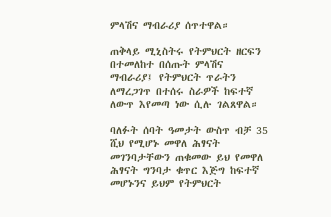ምላሽና ማብራሪያ ሰጥተዋል።

ጠቅላይ ሚኒስትሩ የትምህርት ዘርፍን በተመለከተ በሰጡት ምላሽና ማብራሪያ፤ የትምህርት ጥራትን ለማረጋገጥ በተሰሩ ስራዎች ከፍተኛ ለውጥ እየመጣ ነው ሲሉ ገልጸዋል።

ባለፉት ሰባት ዓመታት ውስጥ ብቻ 35 ሺህ የሚሆኑ መዋለ ሕፃናት መገንባታቸውን ጠቁመው ይህ የመዋለ ሕፃናት ግንባታ ቁጥር እጅግ ከፍተኛ መሆኑንና ይህም የትምህርት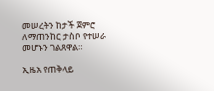መሠረትን ከታች ጀምሮ ለማጠንከር ታስቦ የተሠራ መሆኑን ገልጸዋል።

ኢዜአ የጠቅላይ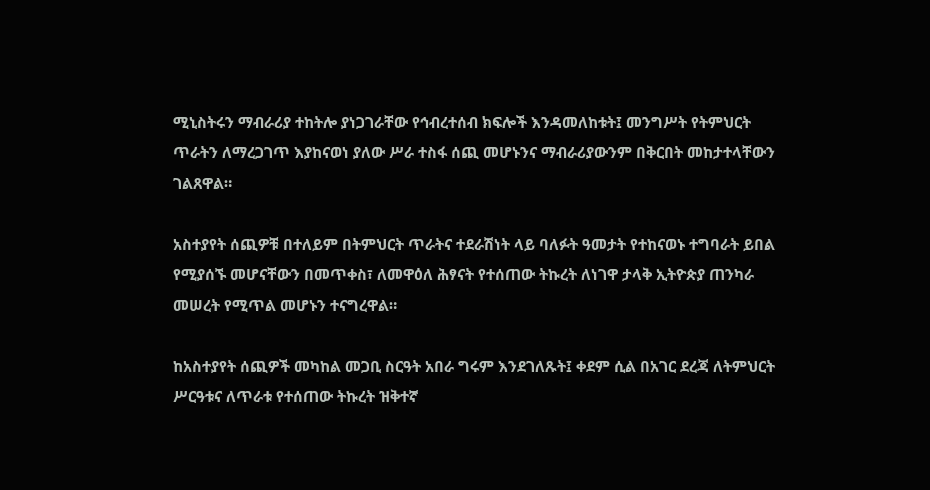ሚኒስትሩን ማብራሪያ ተከትሎ ያነጋገራቸው የኅብረተሰብ ክፍሎች እንዳመለከቱት፤ መንግሥት የትምህርት ጥራትን ለማረጋገጥ እያከናወነ ያለው ሥራ ተስፋ ሰጪ መሆኑንና ማብራሪያውንም በቅርበት መከታተላቸውን ገልጸዋል።

አስተያየት ሰጪዎቹ በተለይም በትምህርት ጥራትና ተደራሽነት ላይ ባለፉት ዓመታት የተከናወኑ ተግባራት ይበል የሚያሰኙ መሆናቸውን በመጥቀስ፣ ለመዋዕለ ሕፃናት የተሰጠው ትኩረት ለነገዋ ታላቅ ኢትዮጵያ ጠንካራ መሠረት የሚጥል መሆኑን ተናግረዋል።

ከአስተያየት ሰጪዎች መካከል መጋቢ ስርዓት አበራ ግሩም እንደገለጹት፤ ቀደም ሲል በአገር ደረጃ ለትምህርት ሥርዓቱና ለጥራቱ የተሰጠው ትኩረት ዝቅተኛ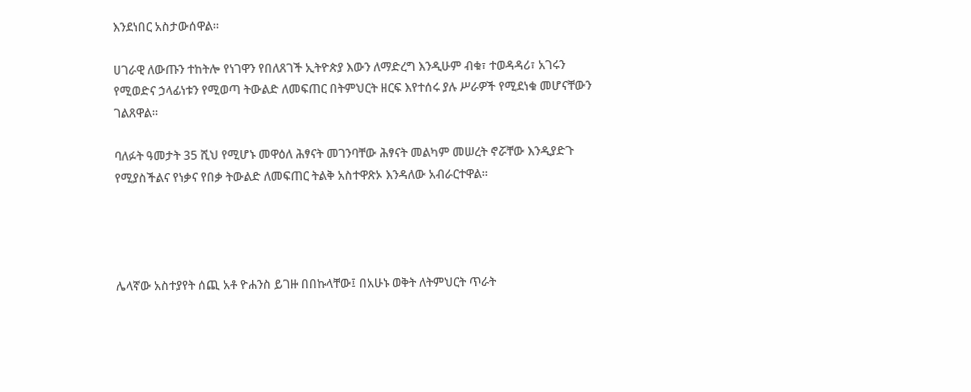እንደነበር አስታውሰዋል።

ሀገራዊ ለውጡን ተከትሎ የነገዋን የበለጸገች ኢትዮጵያ እውን ለማድረግ እንዲሁም ብቁ፣ ተወዳዳሪ፣ አገሩን የሚወድና ኃላፊነቱን የሚወጣ ትውልድ ለመፍጠር በትምህርት ዘርፍ እየተሰሩ ያሉ ሥራዎች የሚደነቁ መሆናቸውን ገልጸዋል።

ባለፉት ዓመታት 35 ሺህ የሚሆኑ መዋዕለ ሕፃናት መገንባቸው ሕፃናት መልካም መሠረት ኖሯቸው እንዲያድጉ የሚያስችልና የነቃና የበቃ ትውልድ ለመፍጠር ትልቅ አስተዋጽኦ እንዳለው አብራርተዋል።




ሌላኛው አስተያየት ሰጪ አቶ ዮሐንስ ይገዙ በበኩላቸው፤ በአሁኑ ወቅት ለትምህርት ጥራት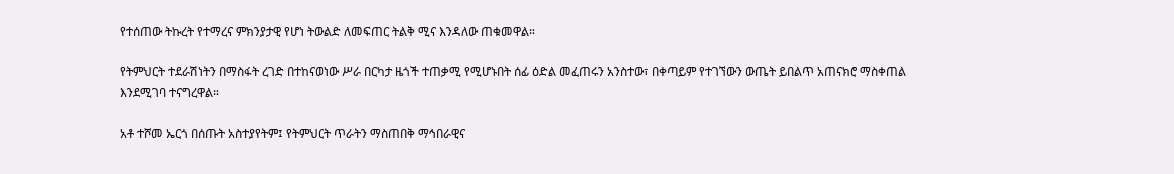የተሰጠው ትኩረት የተማረና ምክንያታዊ የሆነ ትውልድ ለመፍጠር ትልቅ ሚና እንዳለው ጠቁመዋል።

የትምህርት ተደራሽነትን በማስፋት ረገድ በተከናወነው ሥራ በርካታ ዜጎች ተጠቃሚ የሚሆኑበት ሰፊ ዕድል መፈጠሩን አንስተው፣ በቀጣይም የተገኘውን ውጤት ይበልጥ አጠናክሮ ማስቀጠል እንደሚገባ ተናግረዋል።

አቶ ተሾመ ኤርጎ በሰጡት አስተያየትም፤ የትምህርት ጥራትን ማስጠበቅ ማኅበራዊና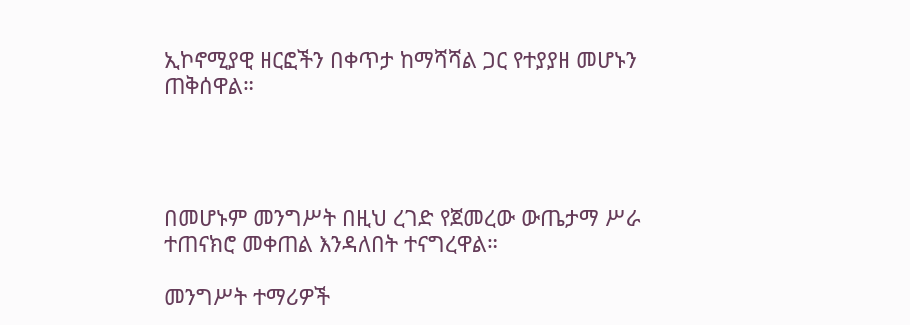ኢኮኖሚያዊ ዘርፎችን በቀጥታ ከማሻሻል ጋር የተያያዘ መሆኑን ጠቅሰዋል።




በመሆኑም መንግሥት በዚህ ረገድ የጀመረው ውጤታማ ሥራ ተጠናክሮ መቀጠል እንዳለበት ተናግረዋል።

መንግሥት ተማሪዎች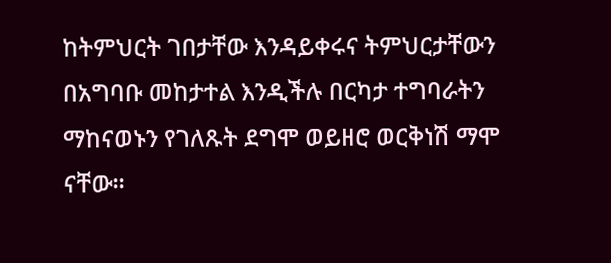ከትምህርት ገበታቸው እንዳይቀሩና ትምህርታቸውን በአግባቡ መከታተል እንዲችሉ በርካታ ተግባራትን ማከናወኑን የገለጹት ደግሞ ወይዘሮ ወርቅነሽ ማሞ ናቸው።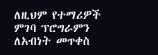ለዚህም የተማሪዎች ምገባ ፕሮግራምን ለአብነት መጥቀስ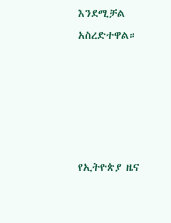እንደሚቻል አስረድተዋል።





የኢትዮጵያ ዜና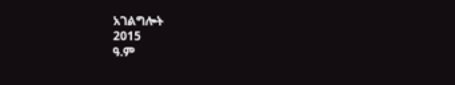አገልግሎት
2015
ዓ.ም